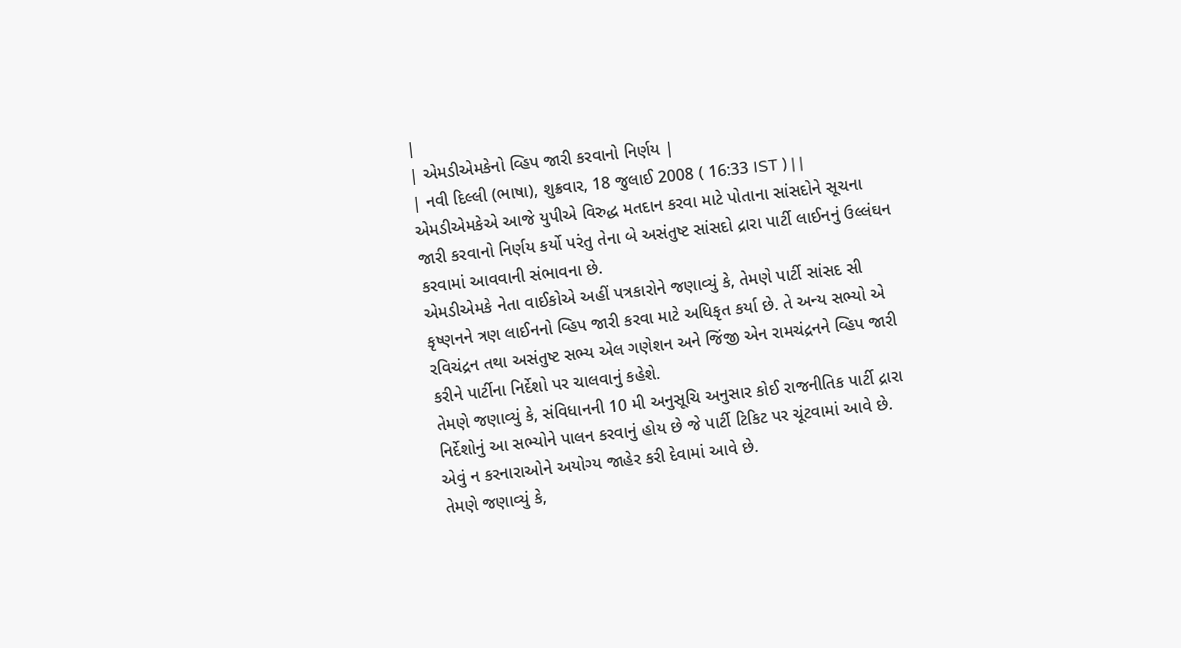|
| એમડીએમકેનો વ્હિપ જારી કરવાનો નિર્ણય |
| નવી દિલ્લી (ભાષા), શુક્રવાર, 18 જુલાઈ 2008 ( 16:33 IST ) | |
એમડીએમકેએ આજે યુપીએ વિરુદ્ધ મતદાન કરવા માટે પોતાના સાંસદોને સૂચના જારી કરવાનો નિર્ણય કર્યો પરંતુ તેના બે અસંતુષ્ટ સાંસદો દ્રારા પાર્ટી લાઈનનું ઉલ્લંઘન કરવામાં આવવાની સંભાવના છે.
એમડીએમકે નેતા વાઈકોએ અહીં પત્રકારોને જણાવ્યું કે, તેમણે પાર્ટી સાંસદ સી કૃષ્ણનને ત્રણ લાઈનનો વ્હિપ જારી કરવા માટે અધિકૃત કર્યા છે. તે અન્ય સભ્યો એ રવિચંદ્રન તથા અસંતુષ્ટ સભ્ય એલ ગણેશન અને જિંજી એન રામચંદ્રનને વ્હિપ જારી કરીને પાર્ટીના નિર્દેશો પર ચાલવાનું કહેશે.
તેમણે જણાવ્યું કે, સંવિધાનની 10 મી અનુસૂચિ અનુસાર કોઈ રાજનીતિક પાર્ટી દ્રારા નિર્દેશોનું આ સભ્યોને પાલન કરવાનું હોય છે જે પાર્ટી ટિકિટ પર ચૂંટવામાં આવે છે. એવું ન કરનારાઓને અયોગ્ય જાહેર કરી દેવામાં આવે છે.
તેમણે જણાવ્યું કે,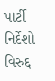પાર્ટી નિર્દેશો વિરુદ્દ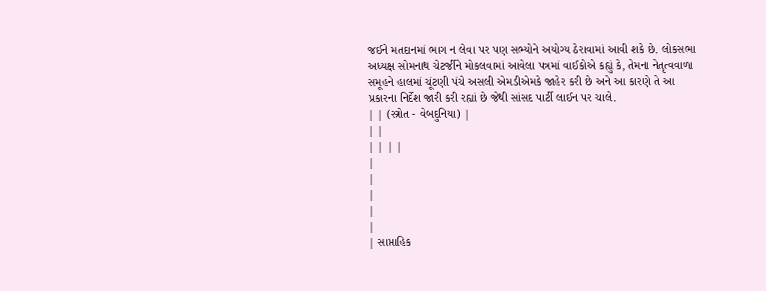જઈને મતદાનમાં ભાગ ન લેવા પર પણ સભ્યોને અયોગ્ય ઠેરાવામાં આવી શકે છે. લોકસભા અધ્યક્ષ સોમનાથ ચેટર્જીને મોકલવામાં આવેલા પત્રમાં વાઈકોએ કહ્યું કે, તેમના નેતૃત્વવાળા સમૂહને હાલમાં ચૂંટણી પંચે અસલી એમડીએમકે જાહેર કરી છે અને આ કારણે તે આ પ્રકારના નિર્દેશ જારી કરી રહ્યાં છે જેથી સાંસદ પાર્ટી લાઈન પર ચાલે.
| | (સ્ત્રોત - વેબદુનિયા) |
| |
| | | |
|
|
|
|
|
| સાપ્તાહિક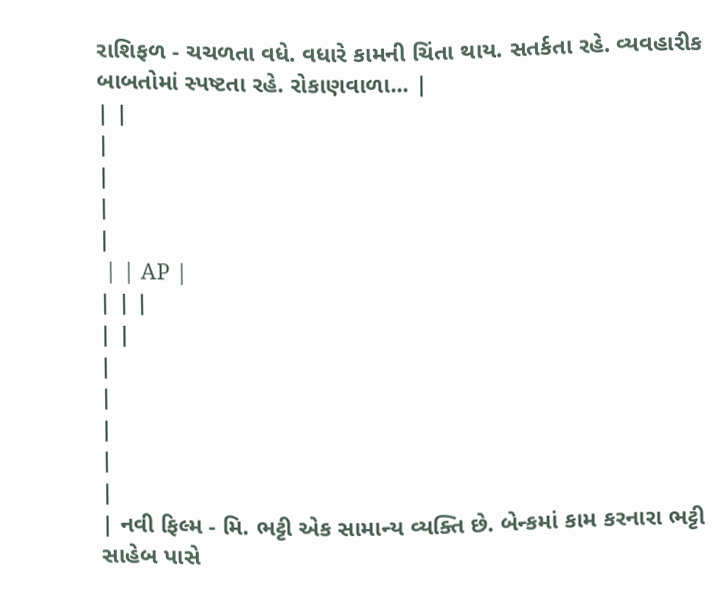રાશિફળ - ચચળતા વધે. વધારે કામની ચિંતા થાય. સતર્કતા રહે. વ્યવહારીક બાબતોમાં સ્પષ્ટતા રહે. રોકાણવાળા... |
| |
|
|
|
|
 | | AP |
| | |
| |
|
|
|
|
|
| નવી ફિલ્મ - મિ. ભટ્ટી એક સામાન્ય વ્યક્તિ છે. બેન્કમાં કામ કરનારા ભટ્ટી સાહેબ પાસે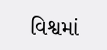વિશ્વમાં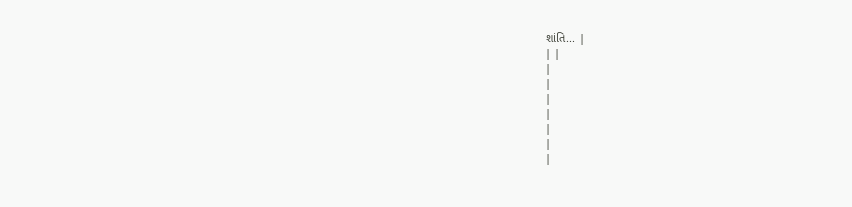શાંતિ... |
| |
|
|
|
|
|
|
|